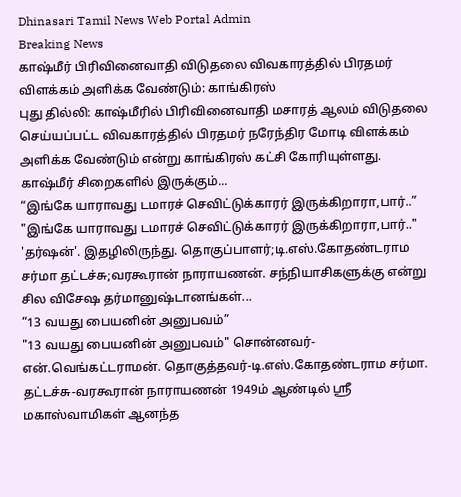Dhinasari Tamil News Web Portal Admin
Breaking News
காஷ்மீர் பிரிவினைவாதி விடுதலை விவகாரத்தில் பிரதமர் விளக்கம் அளிக்க வேண்டும்: காங்கிரஸ்
புது தில்லி: காஷ்மீரில் பிரிவினைவாதி மசாரத் ஆலம் விடுதலை செய்யப்பட்ட விவகாரத்தில் பிரதமர் நரேந்திர மோடி விளக்கம் அளிக்க வேண்டும் என்று காங்கிரஸ் கட்சி கோரியுள்ளது. காஷ்மீர் சிறைகளில் இருக்கும்...
“இங்கே யாராவது டமாரச் செவிட்டுக்காரர் இருக்கிறாரா,பார்..”
"இங்கே யாராவது டமாரச் செவிட்டுக்காரர் இருக்கிறாரா,பார்.." 'தர்ஷன்'. இதழிலிருந்து. தொகுப்பாளர்;டி.எஸ்.கோதண்டராம சர்மா தட்டச்சு;வரகூரான் நாராயணன். சந்நியாசிகளுக்கு என்று சில விசேஷ தர்மானுஷ்டானங்கள்...
“13 வயது பையனின் அனுபவம்”
"13 வயது பையனின் அனுபவம்" சொன்னவர்-என்.வெங்கட்டராமன். தொகுத்தவர்-டி.எஸ்.கோதண்டராம சர்மா. தட்டச்சு-வரகூரான் நாராயணன் 1949ம் ஆண்டில் ஸ்ரீ மகாஸ்வாமிகள் ஆனந்த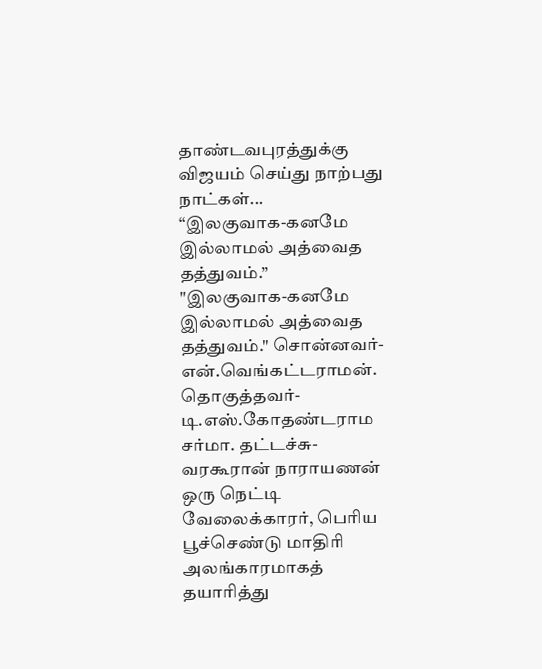தாண்டவபுரத்துக்கு விஜயம் செய்து நாற்பது நாட்கள்...
“இலகுவாக-கனமே இல்லாமல் அத்வைத தத்துவம்.”
"இலகுவாக-கனமே இல்லாமல் அத்வைத தத்துவம்." சொன்னவர்-என்.வெங்கட்டராமன். தொகுத்தவர்-டி.எஸ்.கோதண்டராம சர்மா. தட்டச்சு-வரகூரான் நாராயணன் ஒரு நெட்டி வேலைக்காரர், பெரிய பூச்செண்டு மாதிரி அலங்காரமாகத் தயாரித்து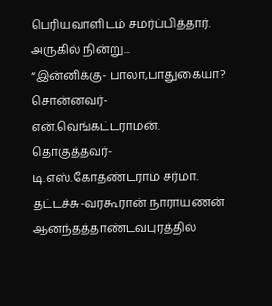பெரியவாளிடம் சமர்ப்பித்தார். அருகில் நின்று...
“இன்னிக்கு- பாலா,பாதுகையா?
சொன்னவர்-என்.வெங்கட்டராமன். தொகுத்தவர்-டி.எஸ்.கோதண்டராம சர்மா. தட்டச்சு-வரகூரான் நாராயணன் ஆனந்தத்தாண்டவபுரத்தில்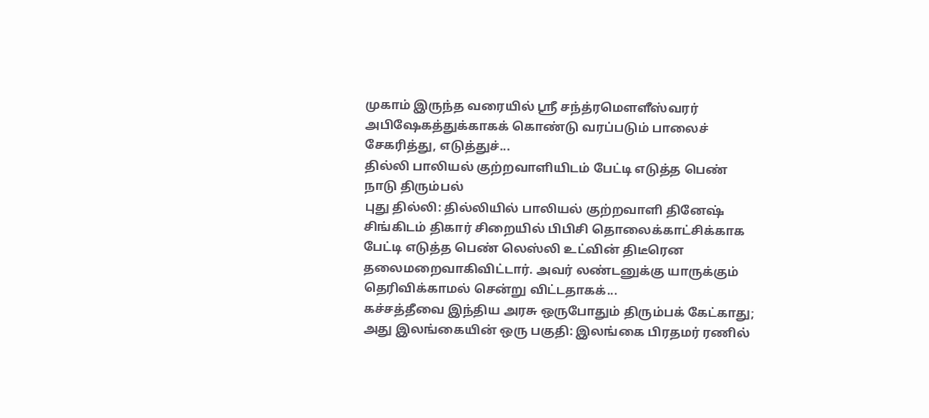முகாம் இருந்த வரையில் ஸ்ரீ சந்த்ரமௌளீஸ்வரர் அபிஷேகத்துக்காகக் கொண்டு வரப்படும் பாலைச் சேகரித்து, எடுத்துச்...
தில்லி பாலியல் குற்றவாளியிடம் பேட்டி எடுத்த பெண் நாடு திரும்பல்
புது தில்லி: தில்லியில் பாலியல் குற்றவாளி தினேஷ் சிங்கிடம் திகார் சிறையில் பிபிசி தொலைக்காட்சிக்காக பேட்டி எடுத்த பெண் லெஸ்லி உட்வின் திடீரென தலைமறைவாகிவிட்டார். அவர் லண்டனுக்கு யாருக்கும் தெரிவிக்காமல் சென்று விட்டதாகக்...
கச்சத்தீவை இந்திய அரசு ஒருபோதும் திரும்பக் கேட்காது; அது இலங்கையின் ஒரு பகுதி: இலங்கை பிரதமர் ரணில்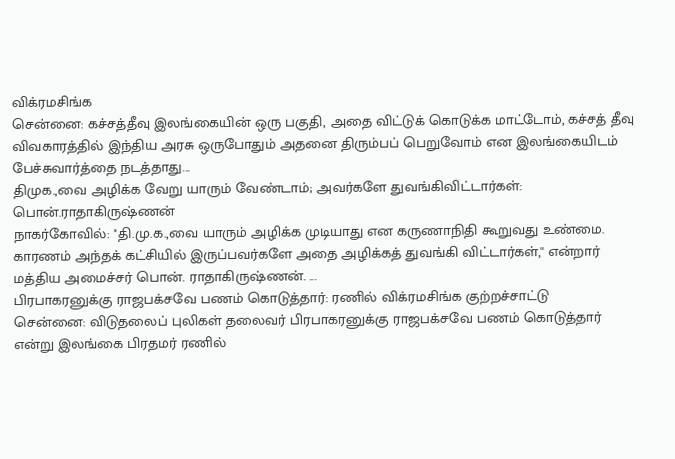விக்ரமசிங்க
சென்னை: கச்சத்தீவு இலங்கையின் ஒரு பகுதி, அதை விட்டுக் கொடுக்க மாட்டோம், கச்சத் தீவு விவகாரத்தில் இந்திய அரசு ஒருபோதும் அதனை திரும்பப் பெறுவோம் என இலங்கையிடம் பேச்சுவார்த்தை நடத்தாது...
திமுக.,வை அழிக்க வேறு யாரும் வேண்டாம்; அவர்களே துவங்கிவிட்டார்கள்: பொன்.ராதாகிருஷ்ணன்
நாகர்கோவில்: ''தி.மு.க.,வை யாரும் அழிக்க முடியாது என கருணாநிதி கூறுவது உண்மை. காரணம் அந்தக் கட்சியில் இருப்பவர்களே அதை அழிக்கத் துவங்கி விட்டார்கள்,'' என்றார் மத்திய அமைச்சர் பொன். ராதாகிருஷ்ணன். ...
பிரபாகரனுக்கு ராஜபக்சவே பணம் கொடுத்தார்: ரணில் விக்ரமசிங்க குற்றச்சாட்டு
சென்னை: விடுதலைப் புலிகள் தலைவர் பிரபாகரனுக்கு ராஜபக்சவே பணம் கொடுத்தார் என்று இலங்கை பிரதமர் ரணில்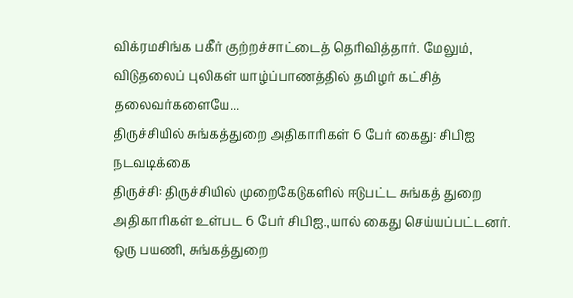விக்ரமசிங்க பகீர் குற்றச்சாட்டைத் தெரிவித்தார். மேலும், விடுதலைப் புலிகள் யாழ்ப்பாணத்தில் தமிழர் கட்சித் தலைவர்களையே...
திருச்சியில் சுங்கத்துறை அதிகாரிகள் 6 பேர் கைது: சிபிஐ நடவடிக்கை
திருச்சி: திருச்சியில் முறைகேடுகளில் ஈடுபட்ட சுங்கத் துறை அதிகாரிகள் உள்பட 6 பேர் சிபிஐ.,யால் கைது செய்யப்பட்டனர். ஒரு பயணி, சுங்கத்துறை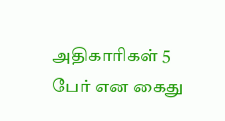அதிகாரிகள் 5 பேர் என கைது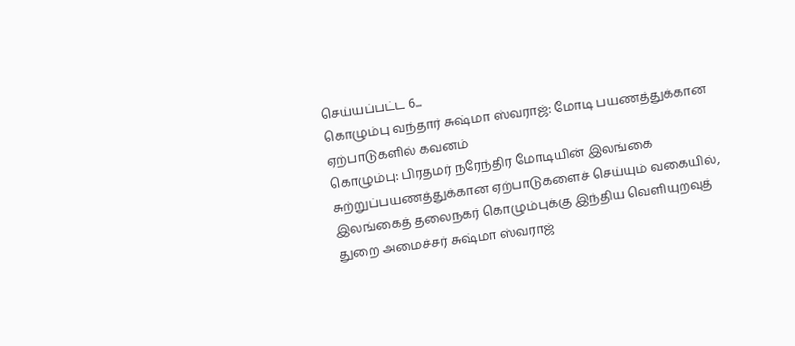செய்யப்பட்ட 6...
கொழும்பு வந்தார் சுஷ்மா ஸ்வராஜ்: மோடி பயணத்துக்கான ஏற்பாடுகளில் கவனம்
கொழும்பு: பிரதமர் நரேந்திர மோடியின் இலங்கை சுற்றுப்பயணத்துக்கான ஏற்பாடுகளைச் செய்யும் வகையில், இலங்கைத் தலைநகர் கொழும்புக்கு இந்திய வெளியுறவுத் துறை அமைச்சர் சுஷ்மா ஸ்வராஜ்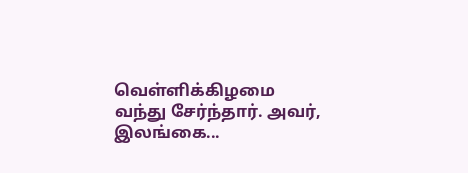வெள்ளிக்கிழமை வந்து சேர்ந்தார். அவர், இலங்கை...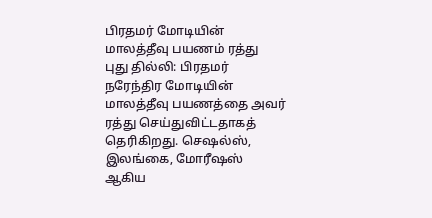பிரதமர் மோடியின் மாலத்தீவு பயணம் ரத்து
புது தில்லி: பிரதமர் நரேந்திர மோடியின் மாலத்தீவு பயணத்தை அவர் ரத்து செய்துவிட்டதாகத் தெரிகிறது. செஷல்ஸ், இலங்கை, மோரீஷஸ் ஆகிய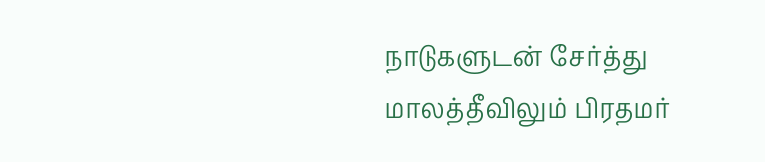நாடுகளுடன் சேர்த்து மாலத்தீவிலும் பிரதமர்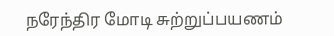நரேந்திர மோடி சுற்றுப்பயணம்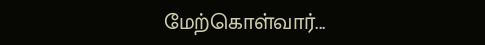மேற்கொள்வார்...